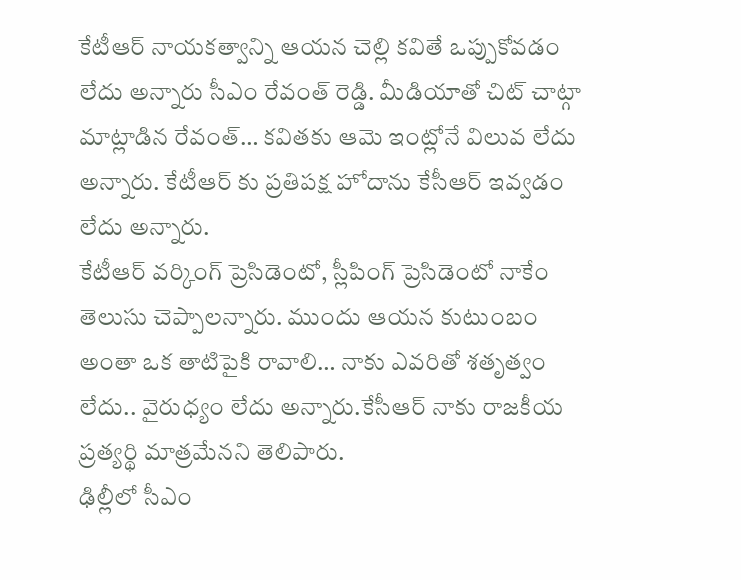కేటీఆర్ నాయకత్వాన్ని ఆయన చెల్లి కవితే ఒప్పుకోవడం లేదు అన్నారు సీఎం రేవంత్ రెడ్డి. మీడియాతో చిట్ చాట్గా మాట్లాడిన రేవంత్… కవితకు ఆమె ఇంట్లోనే విలువ లేదు అన్నారు. కేటీఆర్ కు ప్రతిపక్ష హోదాను కేసీఆర్ ఇవ్వడం లేదు అన్నారు.
కేటీఆర్ వర్కింగ్ ప్రెసిడెంటో, స్లీపింగ్ ప్రెసిడెంటో నాకేం తెలుసు చెప్పాలన్నారు. ముందు ఆయన కుటుంబం అంతా ఒక తాటిపైకి రావాలి… నాకు ఎవరితో శతృత్వం లేదు.. వైరుధ్యం లేదు అన్నారు.కేసీఆర్ నాకు రాజకీయ ప్రత్యర్థి మాత్రమేనని తెలిపారు.
ఢిల్లీలో సీఎం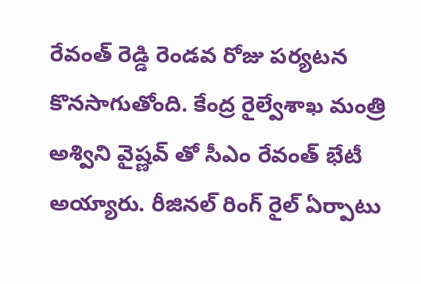రేవంత్ రెడ్డి రెండవ రోజు పర్యటన కొనసాగుతోంది. కేంద్ర రైల్వేశాఖ మంత్రి అశ్విని వైష్ణవ్ తో సీఎం రేవంత్ భేటీ అయ్యారు. రీజినల్ రింగ్ రైల్ ఏర్పాటు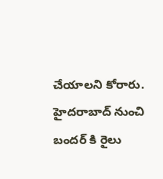చేయాలని కోరారు. హైదరాబాద్ నుంచి బందర్ కి రైలు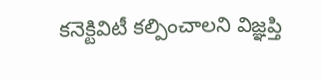కనెక్టివిటీ కల్పించాలని విజ్ఞప్తి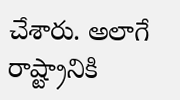చేశారు. అలాగే రాష్ట్రానికి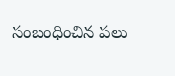సంబంధించిన పలు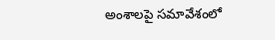అంశాలపై సమావేశంలో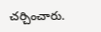చర్చించారు.